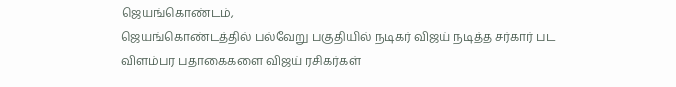ஜெயங்கொண்டம்,
ஜெயங்கொண்டத்தில் பல்வேறு பகுதியில் நடிகர் விஜய் நடித்த சர்கார் பட விளம்பர பதாகைகளை விஜய் ரசிகர்கள்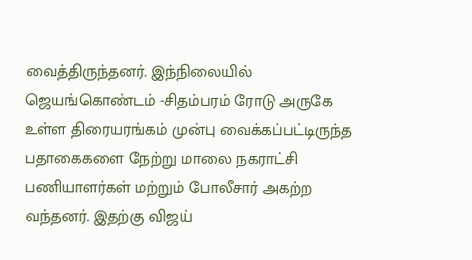வைத்திருந்தனர். இந்நிலையில் ஜெயங்கொண்டம் -சிதம்பரம் ரோடு அருகே உள்ள திரையரங்கம் முன்பு வைக்கப்பட்டிருந்த பதாகைகளை நேற்று மாலை நகராட்சி பணியாளர்கள் மற்றும் போலீசார் அகற்ற வந்தனர். இதற்கு விஜய்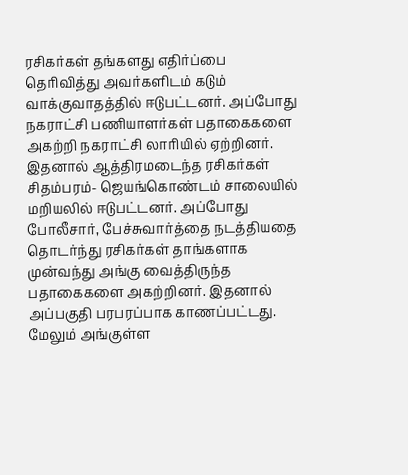ரசிகர்கள் தங்களது எதிர்ப்பை தெரிவித்து அவர்களிடம் கடும் வாக்குவாதத்தில் ஈடுபட்டனர். அப்போது நகராட்சி பணியாளர்கள் பதாகைகளை அகற்றி நகராட்சி லாரியில் ஏற்றினர். இதனால் ஆத்திரமடைந்த ரசிகர்கள் சிதம்பரம்- ஜெயங்கொண்டம் சாலையில் மறியலில் ஈடுபட்டனர். அப்போது போலீசார், பேச்சுவார்த்தை நடத்தியதை தொடர்ந்து ரசிகர்கள் தாங்களாக முன்வந்து அங்கு வைத்திருந்த பதாகைகளை அகற்றினர். இதனால் அப்பகுதி பரபரப்பாக காணப்பட்டது. மேலும் அங்குள்ள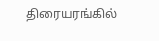திரையரங்கில்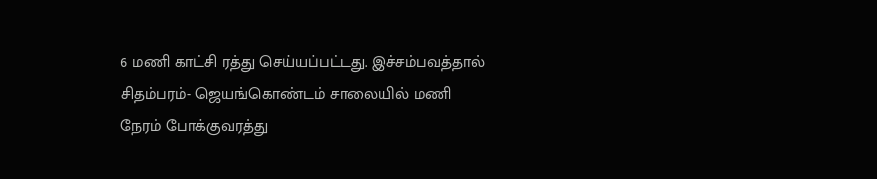6 மணி காட்சி ரத்து செய்யப்பட்டது. இச்சம்பவத்தால் சிதம்பரம்- ஜெயங்கொண்டம் சாலையில் மணி நேரம் போக்குவரத்து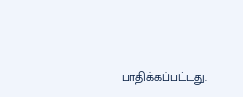பாதிக்கப்பட்டது.